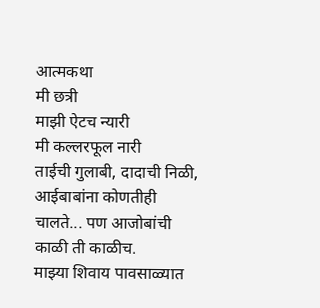आत्मकथा
मी छत्री
माझी ऐटच न्यारी
मी कल्लरफूल नारी
ताईची गुलाबी, दादाची निळी, आईबाबांना कोणतीही चालते... पण आजोबांची काळी ती काळीच.
माझ्या शिवाय पावसाळ्यात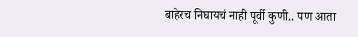बाहेरच निघायचं नाही पूर्वी कुणी.. पण आता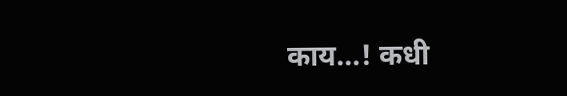काय...! कधी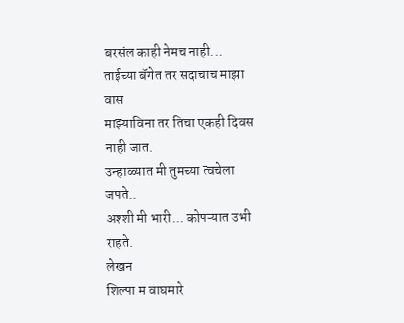बरसंल काही नेमच नाही...
ताईच्या बॅगेत तर सदाचाच माझा वास
माझ्याविना तर तिचा एकही दिवस नाही जात.
उन्हाळ्यात मी तुमच्या त्वचेला जपते..
अश्शी मी भारी... कोपऱ्यात उभी राहते.
लेखन
शिल्पा म वाघमारे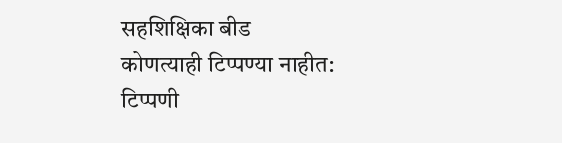सहशिक्षिका बीड
कोणत्याही टिप्पण्या नाहीत:
टिप्पणी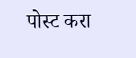पोस्ट करा